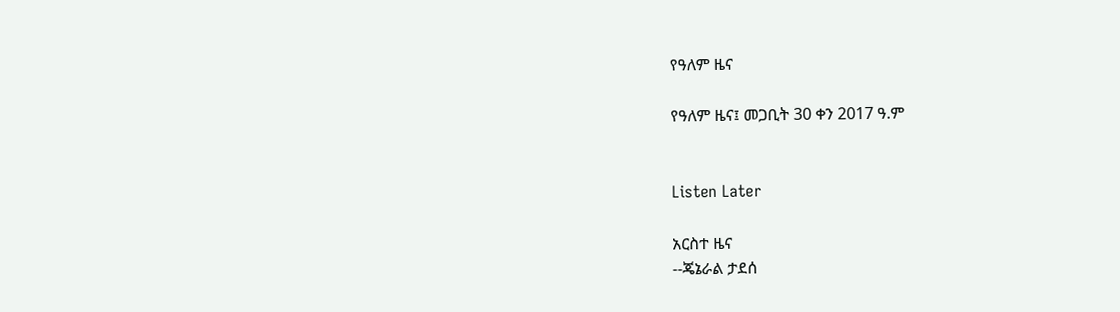የዓለም ዜና

የዓለም ዜና፤ መጋቢት 30 ቀን 2017 ዓ.ም


Listen Later

አርስተ ዜና
--ጄኔራል ታደሰ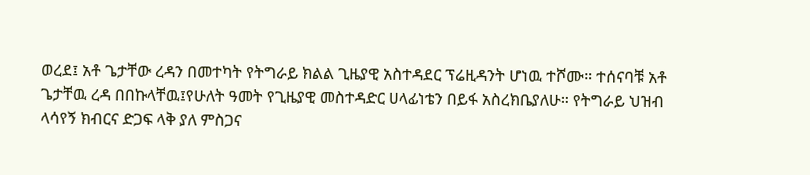ወረደ፤ አቶ ጌታቸው ረዳን በመተካት የትግራይ ክልል ጊዜያዊ አስተዳደር ፕሬዚዳንት ሆነዉ ተሾሙ። ተሰናባቹ አቶ ጌታቸዉ ረዳ በበኩላቸዉ፤የሁለት ዓመት የጊዜያዊ መስተዳድር ሀላፊነቴን በይፋ አስረክቤያለሁ። የትግራይ ህዝብ ላሳየኝ ክብርና ድጋፍ ላቅ ያለ ምስጋና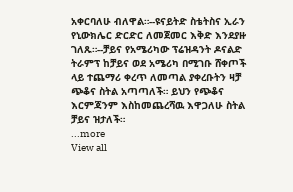አቀርባለሁ ብለዋል።--ዩናይትድ ስቴትስና ኢራን የኒውክሌር ድርድር ለመጀመር እቅድ እንደያዙ ገለጹ።--ቻይና የአሜሪካው ፕሬዝዳንት ዶናልድ ትራምፕ ከቻይና ወደ አሜሪካ በሚገቡ ሸቀጦች ላይ ተጨማሪ ቀረጥ ለመጣል ያቀረቡትን ዛቻ ጭቆና ስትል አጣጣለች። ይህን የጭቆና እርምጃንም እስከመጨረሻዉ እዋጋለሁ ስትል ቻይና ዝታለች።
...more
View all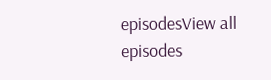episodesView all episodes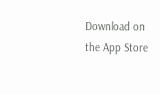Download on the App Store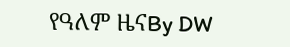የዓለም ዜናBy DW